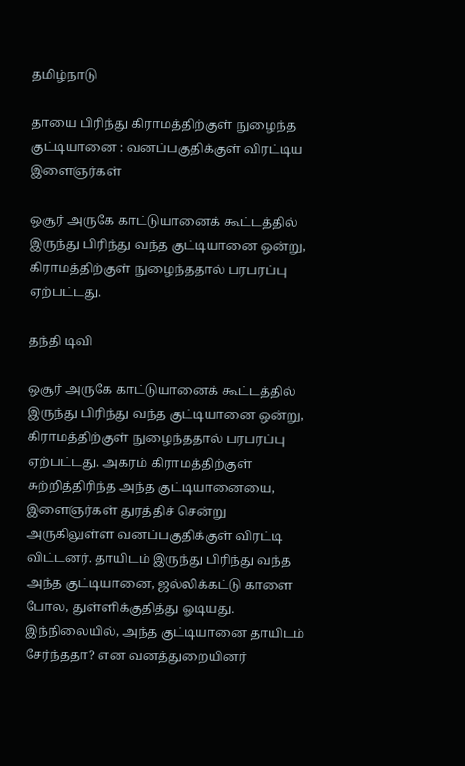தமிழ்நாடு

தாயை பிரிந்து கிராமத்திற்குள் நுழைந்த குட்டியானை : வனப்பகுதிக்குள் விரட்டிய இளைஞர்கள்

ஒசூர் அருகே காட்டுயானைக் கூட்டத்தில் இருந்து பிரிந்து வந்த குட்டியானை ஒன்று, கிராமத்திற்குள் நுழைந்ததால் பரபரப்பு ஏற்பட்டது.

தந்தி டிவி

ஒசூர் அருகே காட்டுயானைக் கூட்டத்தில் இருந்து பிரிந்து வந்த குட்டியானை ஒன்று, கிராமத்திற்குள் நுழைந்ததால் பரபரப்பு ஏற்பட்டது. அகரம் கிராமத்திற்குள் சுற்றித்திரிந்த அந்த குட்டியானையை, இளைஞர்கள் துரத்திச் சென்று அருகிலுள்ள வனப்பகுதிக்குள் விரட்டி விட்டனர். தாயிடம் இருந்து பிரிந்து வந்த அந்த குட்டியானை, ஜல்லிக்கட்டு காளை போல, துள்ளிக்குதித்து ஓடியது. இந்நிலையில், அந்த குட்டியானை தாயிடம் சேர்ந்ததா? என வனத்துறையினர்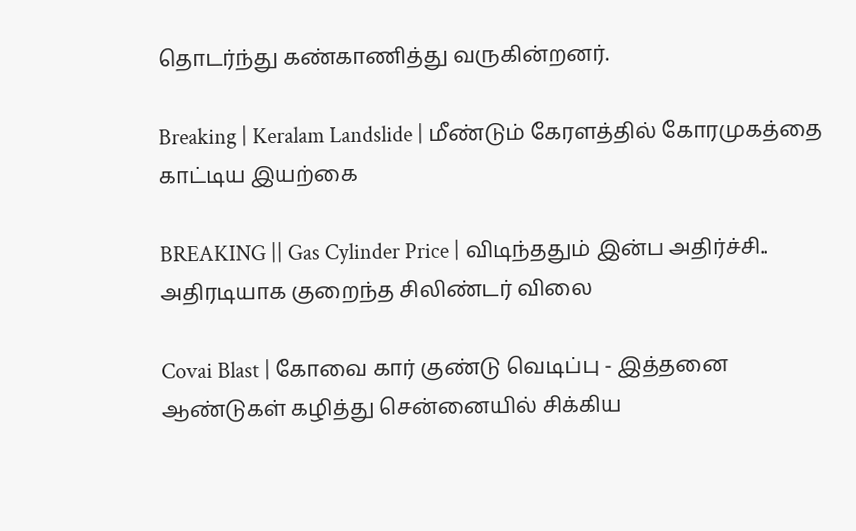தொடர்ந்து கண்காணித்து வருகின்றனர்.

Breaking | Keralam Landslide | மீண்டும் கேரளத்தில் கோரமுகத்தை காட்டிய இயற்கை

BREAKING || Gas Cylinder Price | விடிந்ததும் இன்ப அதிர்ச்சி.. அதிரடியாக குறைந்த சிலிண்டர் விலை

Covai Blast | கோவை கார் குண்டு வெடிப்பு - இத்தனை ஆண்டுகள் கழித்து சென்னையில் சிக்கிய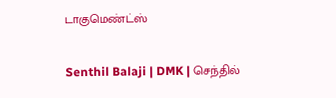டாகுமெண்ட்ஸ்

Senthil Balaji | DMK | செந்தில்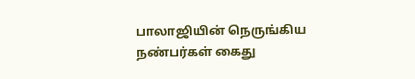பாலாஜியின் நெருங்கிய நண்பர்கள் கைது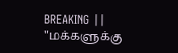BREAKING || "மக்களுக்கு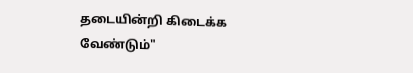தடையின்றி கிடைக்க வேண்டும்"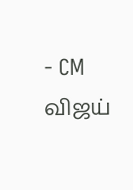- CM விஜய்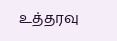உத்தரவு